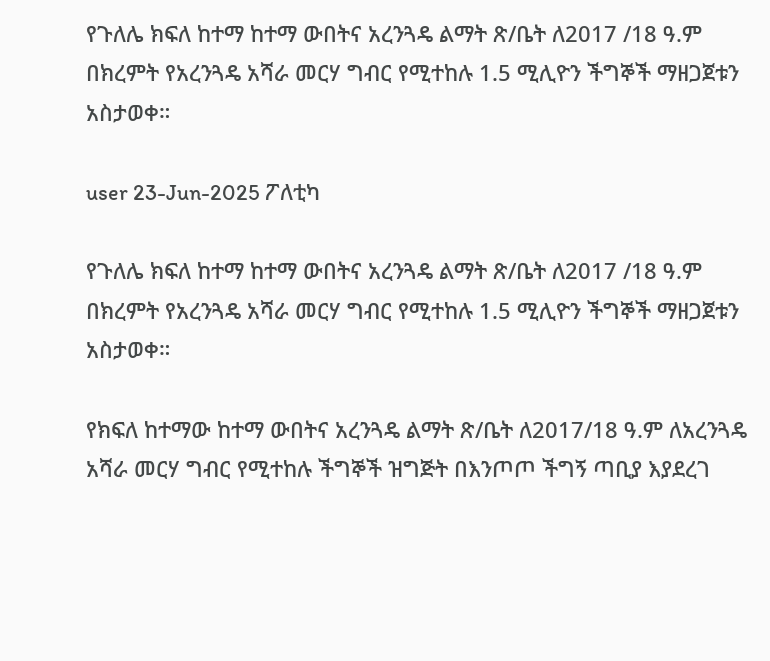የጉለሌ ክፍለ ከተማ ከተማ ውበትና አረንጓዴ ልማት ጽ/ቤት ለ2017 /18 ዓ.ም በክረምት የአረንጓዴ አሻራ መርሃ ግብር የሚተከሉ 1.5 ሚሊዮን ችግኞች ማዘጋጀቱን አስታወቀ።

user 23-Jun-2025 ፖለቲካ

የጉለሌ ክፍለ ከተማ ከተማ ውበትና አረንጓዴ ልማት ጽ/ቤት ለ2017 /18 ዓ.ም በክረምት የአረንጓዴ አሻራ መርሃ ግብር የሚተከሉ 1.5 ሚሊዮን ችግኞች ማዘጋጀቱን አስታወቀ።

የክፍለ ከተማው ከተማ ውበትና አረንጓዴ ልማት ጽ/ቤት ለ2017/18 ዓ.ም ለአረንጓዴ አሻራ መርሃ ግብር የሚተከሉ ችግኞች ዝግጅት በእንጦጦ ችግኝ ጣቢያ እያደረገ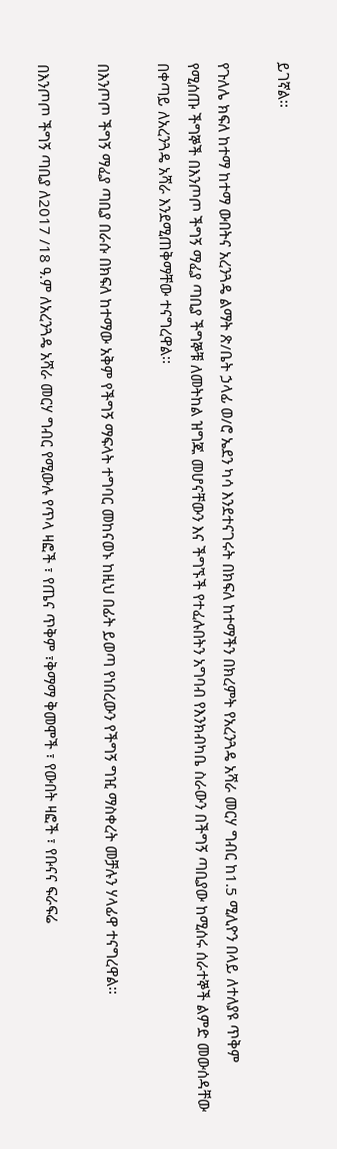ይገኛል፡፡

የጉለሌ ክፍለ ከተማ ከተማ ውበትና አረንጓዴ ልማት ጽ/ቤት ኃላፊ ወ/ሮ ኤደን ካሳ እንደተናገሩት በክፍለ ከተማችን በክረምት የአረንጓዴ አሻራ መርሃ ግብር ከ1.5 ሚሊዮን በላይ ለተለያዩ ጥቅም የሚሰጡ ችግኞች በእንጦጦ ችግኝ ማፈያ ጣቢያ ችግኞቹ ለመትከል ዝግጁ መሆናቸውን እና ችግኙች የተፈሉበትን አግባብ የእንክብካቤ ስራውን በችግኝ ጣቢያው ከሚሰሩ ሰራተኞች ልምድ መውሰዳቸው በቀጣይ ለአረንጓዴ አሻራ እንደሚጠቅማቸው ተናግረዋል፡፡

በእንጦጦ ችግኝ ማፈያ ጣቢያ በራሱ በክፍለ ከተማው አቅም የችግኝ ማፍላት ተግባር መከናወኑ ከዚህ በፊት ይወጣ የነበረውን የችግኝ ግዢ ማስቀረት መቻሉን ሃላፊዋ ተናግረዋል፡፡

በእንጦጦ ችግኝ ጣቢያ ለ2017 /18 ዓ.ም ለአረንጓዴ አሻራ መርሃ ግብር የሚውሉ የጥላ ዛፎች ፣ የጤና ጥቅም ፣ቅማማ ቅመሞች ፣ የውበት ዛፎች ፣ የቡናና ፍራፍሬ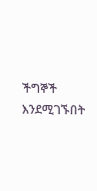ችግኞች እንደሚገኙበት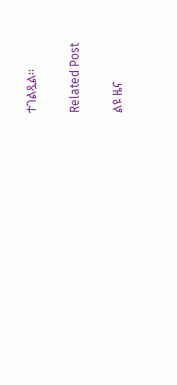ተገልጿል፡፡

Related Post

ልዩ ዜና